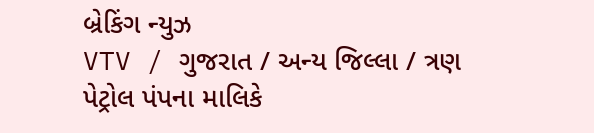બ્રેકિંગ ન્યુઝ
VTV / ગુજરાત / અન્ય જિલ્લા / ત્રણ પેટ્રોલ પંપના માલિકે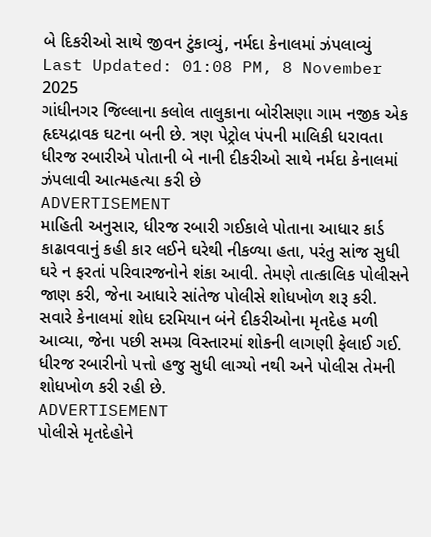બે દિકરીઓ સાથે જીવન ટુંકાવ્યું, નર્મદા કેનાલમાં ઝંપલાવ્યું
Last Updated: 01:08 PM, 8 November 2025
ગાંધીનગર જિલ્લાના કલોલ તાલુકાના બોરીસણા ગામ નજીક એક હૃદયદ્રાવક ઘટના બની છે. ત્રણ પેટ્રોલ પંપની માલિકી ધરાવતા ધીરજ રબારીએ પોતાની બે નાની દીકરીઓ સાથે નર્મદા કેનાલમાં ઝંપલાવી આત્મહત્યા કરી છે
ADVERTISEMENT
માહિતી અનુસાર, ધીરજ રબારી ગઈકાલે પોતાના આધાર કાર્ડ કાઢાવવાનું કહી કાર લઈને ઘરેથી નીકળ્યા હતા, પરંતુ સાંજ સુધી ઘરે ન ફરતાં પરિવારજનોને શંકા આવી. તેમણે તાત્કાલિક પોલીસને જાણ કરી, જેના આધારે સાંતેજ પોલીસે શોધખોળ શરૂ કરી.
સવારે કેનાલમાં શોધ દરમિયાન બંને દીકરીઓના મૃતદેહ મળી આવ્યા, જેના પછી સમગ્ર વિસ્તારમાં શોકની લાગણી ફેલાઈ ગઈ. ધીરજ રબારીનો પત્તો હજુ સુધી લાગ્યો નથી અને પોલીસ તેમની શોધખોળ કરી રહી છે.
ADVERTISEMENT
પોલીસે મૃતદેહોને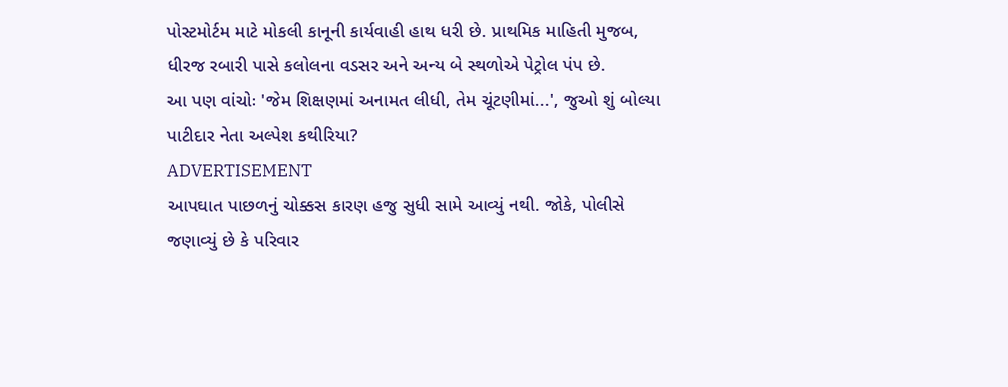પોસ્ટમોર્ટમ માટે મોકલી કાનૂની કાર્યવાહી હાથ ધરી છે. પ્રાથમિક માહિતી મુજબ, ધીરજ રબારી પાસે કલોલના વડસર અને અન્ય બે સ્થળોએ પેટ્રોલ પંપ છે.
આ પણ વાંચોઃ 'જેમ શિક્ષણમાં અનામત લીધી, તેમ ચૂંટણીમાં...', જુઓ શું બોલ્યા પાટીદાર નેતા અલ્પેશ કથીરિયા?
ADVERTISEMENT
આપઘાત પાછળનું ચોક્કસ કારણ હજુ સુધી સામે આવ્યું નથી. જોકે, પોલીસે જણાવ્યું છે કે પરિવાર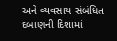અને વ્યવસાય સંબંધિત દબાણની દિશામાં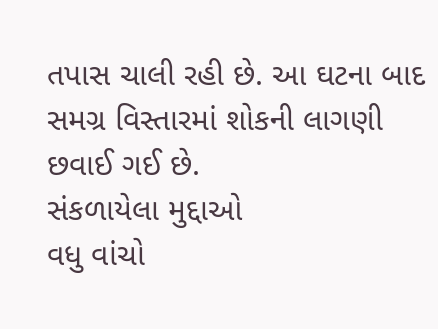તપાસ ચાલી રહી છે. આ ઘટના બાદ સમગ્ર વિસ્તારમાં શોકની લાગણી છવાઈ ગઈ છે.
સંકળાયેલા મુદ્દાઓ
વધુ વાંચો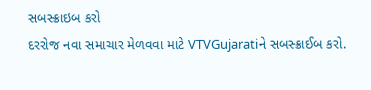સબસ્ક્રાઇબ કરો
દરરોજ નવા સમાચાર મેળવવા માટે VTVGujaratiને સબસ્ક્રાઈબ કરો.